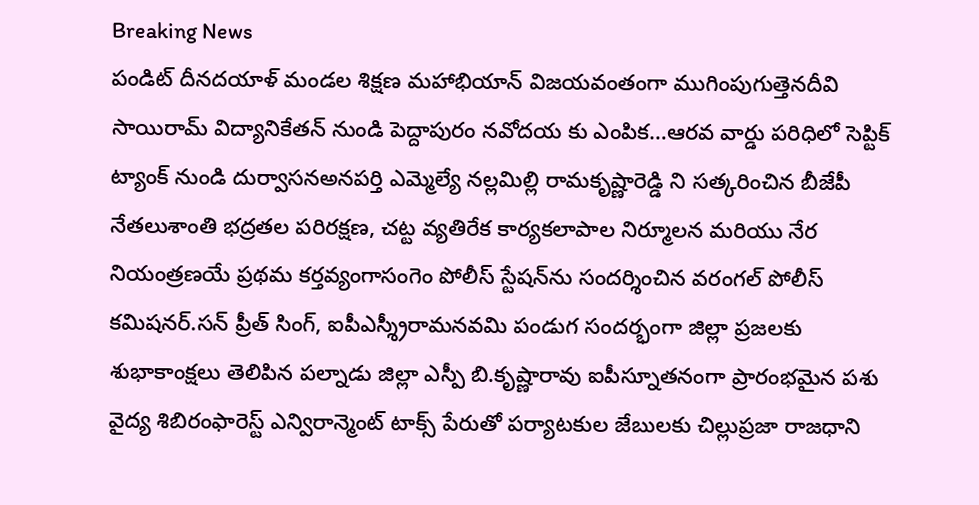Breaking News
పండిట్ దీనదయాళ్ మండల శిక్షణ మహాభియాన్ విజయవంతంగా ముగింపుగుత్తెనదీవి సాయిరామ్ విద్యానికేతన్ నుండి పెద్దాపురం నవోదయ కు ఎంపిక…ఆరవ వార్డు పరిధిలో సెప్టిక్ ట్యాంక్ నుండి దుర్వాసనఅనపర్తి ఎమ్మెల్యే నల్లమిల్లి రామకృష్ణారెడ్డి ని సత్కరించిన బీజేపీ నేతలుశాంతి భద్రతల పరిరక్షణ, చట్ట వ్యతిరేక కార్యకలాపాల నిర్మూలన మరియు నేర నియంత్రణయే ప్రథమ కర్తవ్యంగాసంగెం పోలీస్ స్టేషన్‌ను సందర్శించిన వరంగల్ పోలీస్ కమిషనర్.సన్ ప్రీత్ సింగ్, ఐపీఎస్శ్రీరామనవమి పండుగ సందర్భంగా జిల్లా ప్రజలకు శుభాకాంక్షలు తెలిపిన పల్నాడు జిల్లా ఎస్పీ బి.కృష్ణారావు ఐపీస్నూతనంగా ప్రారంభమైన పశు వైద్య శిబిరంఫారెస్ట్ ఎన్విరాన్మెంట్ టాక్స్ పేరుతో పర్యాటకుల జేబులకు చిల్లుప్రజా రాజధాని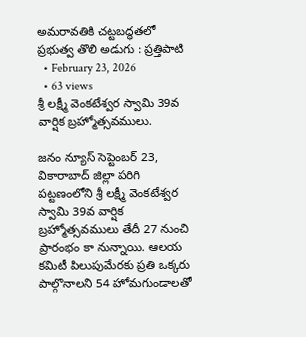అమరావతికి చట్టబద్ధతలో ప్రభుత్వ తొలి అడుగు : ప్రత్తిపాటి
  • February 23, 2026
  • 63 views
శ్రీ లక్ష్మీ వెంకటేశ్వర స్వామి 39వ వార్షిక బ్రహ్మోత్సవములు.

జనం న్యూస్ సెప్టెంబర్ 23, వికారాబాద్ జిల్లా పరిగి పట్టణంలోని శ్రీ లక్ష్మీ వెంకటేశ్వర స్వామి 39వ వార్షిక బ్రహ్మోత్సవములు తేదీ 27 నుంచి ప్రారంభం కా నున్నాయి. ఆలయ కమిటీ పిలుపుమేరకు ప్రతి ఒక్కరు పాల్గొనాలని 54 హోమగుండాలతో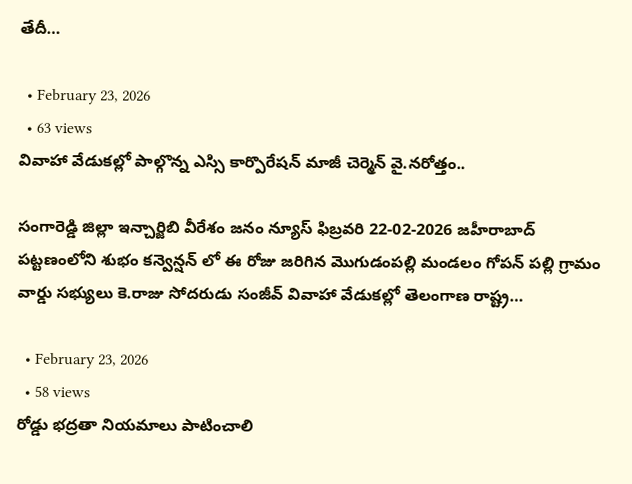తేదీ…

  • February 23, 2026
  • 63 views
వివాహా వేడుకల్లో పాల్గొన్న ఎస్సి కార్పొరేషన్ మాజీ చెర్మెన్ వై.నరోత్తం..

సంగారెడ్డి జిల్లా ఇన్చార్జిబి వీరేశం జనం న్యూస్ ఫిబ్రవరి 22-02-2026 జహీరాబాద్ పట్టణంలోని శుభం కన్వెన్షన్ లో ఈ రోజు జరిగిన మొగుడంపల్లి మండలం గోపన్ పల్లి గ్రామం వార్డు సభ్యులు కె.రాజు సోదరుడు సంజీవ్ వివాహా వేడుకల్లో తెలంగాణ రాష్ట్ర…

  • February 23, 2026
  • 58 views
రోడ్డు భద్రతా నియమాలు పాటించాలి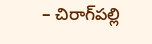– చిరాగ్‌పల్లి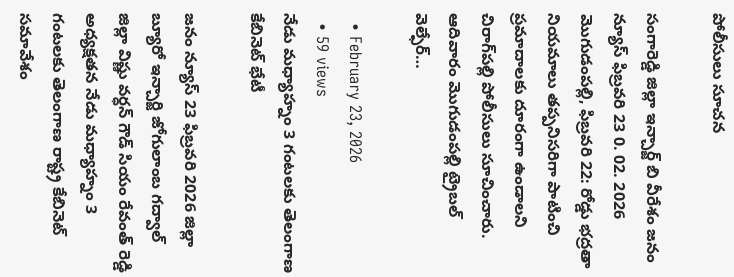పోలీసులు సూచన

సంగారెడ్డి జిల్లా ఇన్చార్జ్ బి వీరేశం జనం న్యూస్ ఫిబ్రవరి 23 0. 02. 2026 మొగుడంపల్లి, ఫిబ్రవరి 22: రోడ్డు భద్రతా నియమాలు తప్పనిసరిగా పాటించి ప్రమాదాలకు దూరంగా ఉండాలని చిరాగ్‌పల్లి పోలీసులు సూచించారు. ఆదివారం మొగుడంపల్లి ట్రైబల్ వెల్ఫేర్…

  • February 23, 2026
  • 59 views
నేడు మధ్యాహ్నం 3 గంటలకు తెలంగాణ కేబినెట్ భేటీ

జనం న్యూస్ 23 ఫిబ్రవరి 2026 జిల్లా బ్యూరో ఇన్చార్జి జోగులాంబ గద్వాల్ జిల్లా విష్ణు వర్ధన్ గౌడ్ సియం రేవంత్ రెడ్డి అధ్యక్షతన నేడు మధ్యాహ్నం 3 గంటలకు తెలంగాణ రాష్ట్ర కేబినెట్ సమావేశం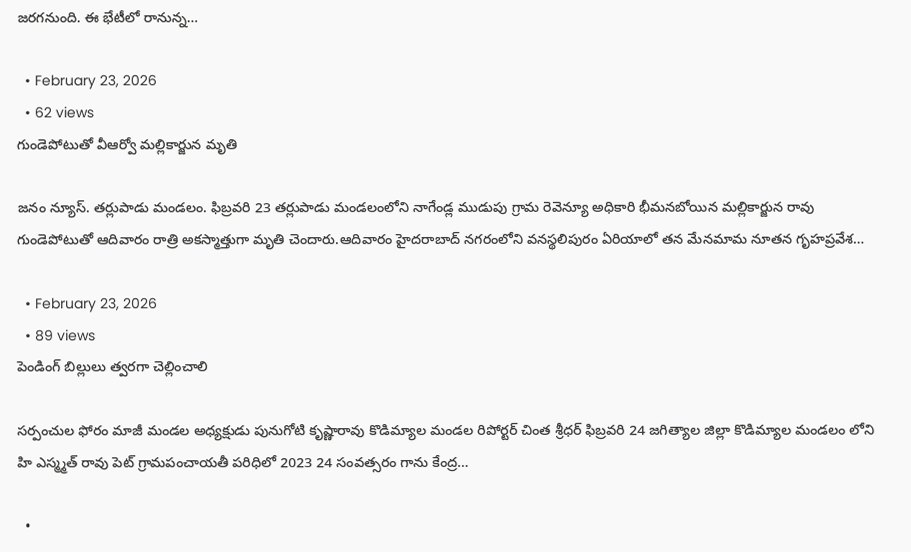జరగనుంది. ఈ భేటీలో రానున్న…

  • February 23, 2026
  • 62 views
గుండెపోటుతో వీఆర్వో మల్లికార్జున మృతి

జనం న్యూస్. తర్లుపాడు మండలం. ఫిబ్రవరి 23 తర్లుపాడు మండలంలోని నాగేండ్ల ముడుపు గ్రామ రెవెన్యూ అధికారి భీమనబోయిన మల్లికార్జున రావు గుండెపోటుతో ఆదివారం రాత్రి అకస్మాత్తుగా మృతి చెందారు.ఆదివారం హైదరాబాద్ నగరంలోని వనస్థలిపురం ఏరియాలో తన మేనమామ నూతన గృహప్రవేశ…

  • February 23, 2026
  • 89 views
పెండింగ్ బిల్లులు త్వరగా చెల్లించాలి

సర్పంచుల ఫోరం మాజీ మండల అధ్యక్షుడు పునుగోటి కృష్ణారావు కొడిమ్యాల మండల రిపోర్టర్ చింత శ్రీధర్ ఫిబ్రవరి 24 జగిత్యాల జిల్లా కొడిమ్యాల మండలం లోని హి ఎస్మ్మత్ రావు పెట్ గ్రామపంచాయతీ పరిధిలో 2023 24 సంవత్సరం గాను కేంద్ర…

  •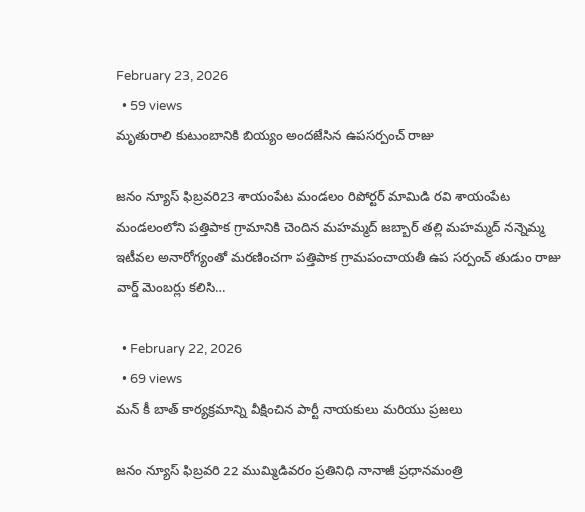February 23, 2026
  • 59 views
మృతురాలి కుటుంబానికి బియ్యం అందజేసిన ఉపసర్పంచ్ రాజు

జనం న్యూస్ ఫిబ్రవరి23 శాయంపేట మండలం రిపోర్టర్ మామిడి రవి శాయంపేట మండలంలోని పత్తిపాక గ్రామానికి చెందిన మహమ్మద్ జబ్బార్ తల్లి మహమ్మద్ నన్నెమ్మ ఇటీవల అనారోగ్యంతో మరణించగా పత్తిపాక గ్రామపంచాయతీ ఉప సర్పంచ్ తుడుం రాజు వార్డ్ మెంబర్లు కలిసి…

  • February 22, 2026
  • 69 views
మన్ కీ బాత్ కార్యక్రమాన్ని వీక్షించిన పార్టీ నాయకులు మరియు ప్రజలు

జనం న్యూస్ ఫిబ్రవరి 22 ముమ్మిడివరం ప్రతినిధి నానాజీ ప్రధానమంత్రి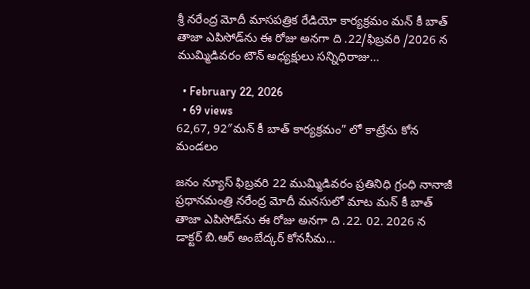శ్రీ నరేంద్ర మోదీ మాసపత్రిక రేడియో కార్యక్రమం మన్ కీ బాత్ తాజా ఎపిసోడ్‌ను ఈ రోజు అనగా ది .22/ఫిబ్రవరి /2026 న ముమ్మిడివరం టౌన్ అధ్యక్షులు సన్నిధిరాజు…

  • February 22, 2026
  • 69 views
62,67, 92″మన్ కీ బాత్ కార్యక్రమం” లో కాట్రేను కోన మండలం

జనం న్యూస్ ఫిబ్రవరి 22 ముమ్మిడివరం ప్రతినిధి గ్రంధి నానాజీ ప్రధానమంత్రి నరేంద్ర మోదీ మనసులో మాట మన్ కీ బాత్ తాజా ఎపిసోడ్‌ను ఈ రోజు అనగా ది .22. 02. 2026 న డాక్టర్ బి.ఆర్ అంబేద్కర్ కోనసీమ…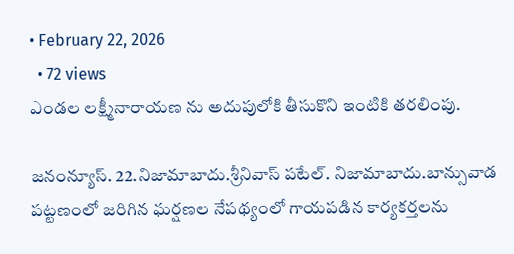• February 22, 2026
  • 72 views
ఎండల లక్ష్మీనారాయణ ను అదుపులోకి తీసుకొని ఇంటికి తరలింపు.

జనంన్యూస్. 22.నిజామాబాదు.శ్రీనివాస్ పటేల్. నిజామాబాదు.బాన్సువాడ పట్టణంలో జరిగిన ఘర్షణల నేపథ్యంలో గాయపడిన కార్యకర్తలను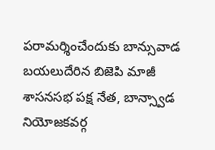పరామర్శించేందుకు బాన్సువాడ బయలుదేరిన బిజెపి మాజీ శాసనసభ పక్ష నేత, బాన్స్వాడ నియోజకవర్గ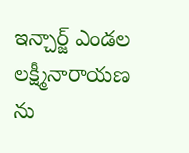ఇన్చార్జ్ ఎండల లక్ష్మీనారాయణ ను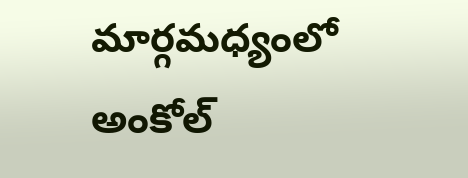మార్గమధ్యంలో అంకోల్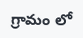గ్రామం లో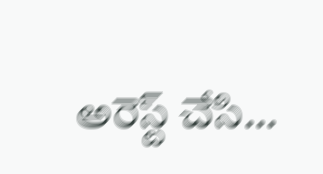అరెస్ట్ చేసి…